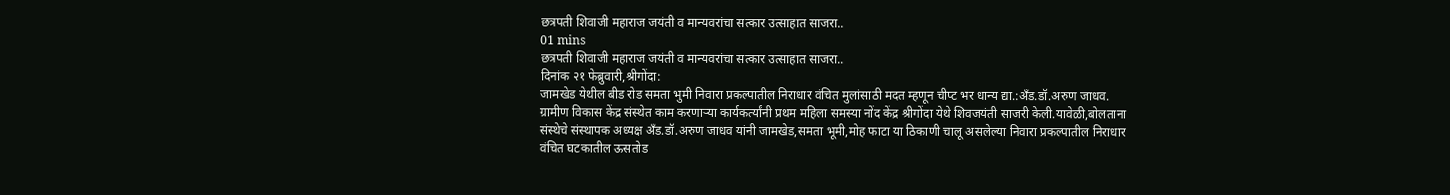छत्रपती शिवाजी महाराज जयंती व मान्यवरांचा सत्कार उत्साहात साजरा..
01 mins
छत्रपती शिवाजी महाराज जयंती व मान्यवरांचा सत्कार उत्साहात साजरा..
दिनांक २१ फेब्रुवारी,श्रीगोंदा:
जामखेड येथील बीड रोड समता भुमी निवारा प्रकल्पातील निराधार वंचित मुलांसाठी मदत म्हणून चीप्ट भर धान्य द्या.:अँड.डॉ.अरुण जाधव.
ग्रामीण विकास केंद्र संस्थेत काम करणाऱ्या कार्यकर्त्यांनी प्रथम महिला समस्या नोंद केंद्र श्रीगोंदा येथे शिवजयंती साजरी केली.यावेळी,बोलताना संस्थेचे संस्थापक अध्यक्ष अँड.डॉ.अरुण जाधव यांनी जामखेड,समता भूमी,मोह फाटा या ठिकाणी चालू असलेल्या निवारा प्रकल्पातील निराधार वंचित घटकातील ऊसतोड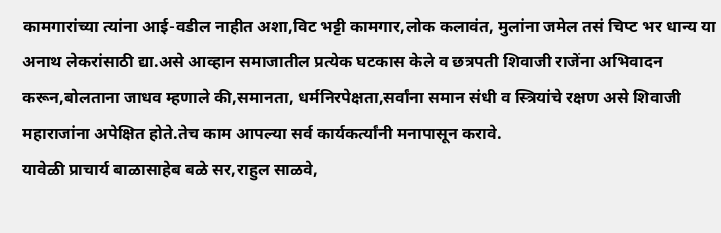कामगारांच्या त्यांना आई-वडील नाहीत अशा,विट भट्टी कामगार,लोक कलावंत, मुलांना जमेल तसं चिप्ट भर धान्य या अनाथ लेकरांसाठी द्या.असे आव्हान समाजातील प्रत्येक घटकास केले व छत्रपती शिवाजी राजेंना अभिवादन करून,बोलताना जाधव म्हणाले की,समानता, धर्मनिरपेक्षता,सर्वांना समान संधी व स्त्रियांचे रक्षण असे शिवाजी महाराजांना अपेक्षित होते.तेच काम आपल्या सर्व कार्यकर्त्यांनी मनापासून करावे.
यावेळी प्राचार्य बाळासाहेब बळे सर,राहुल साळवे,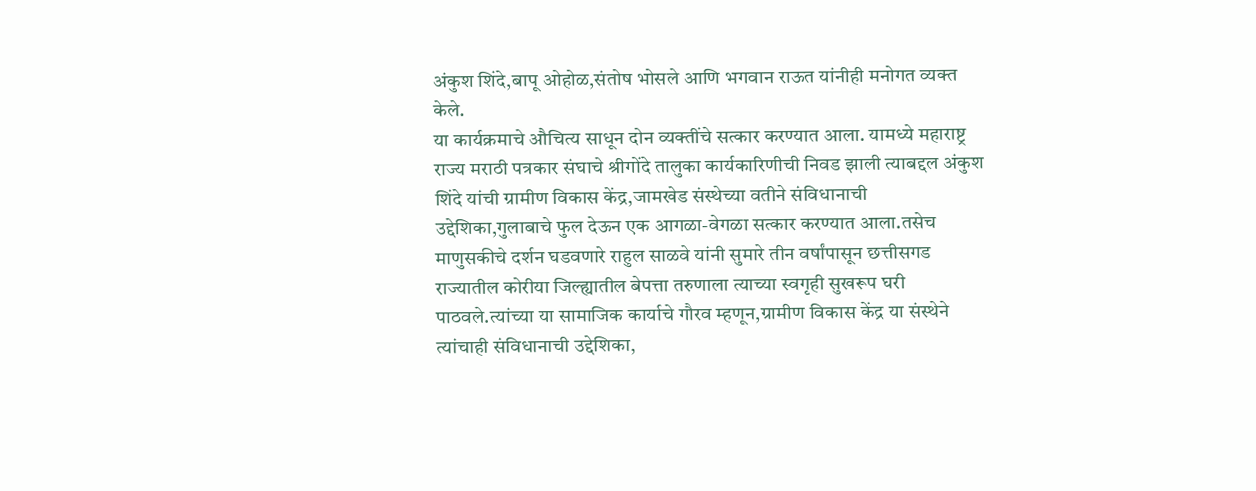अंकुश शिंदे,बापू ओहोळ,संतोष भोसले आणि भगवान राऊत यांनीही मनोगत व्यक्त केले.
या कार्यक्रमाचे औचित्य साधून दोन व्यक्तींचे सत्कार करण्यात आला. यामध्ये महाराष्ट्र राज्य मराठी पत्रकार संघाचे श्रीगोंदे तालुका कार्यकारिणीची निवड झाली त्याबद्दल अंकुश शिंदे यांची ग्रामीण विकास केंद्र,जामखेड संस्थेच्या वतीने संविधानाची उद्देशिका,गुलाबाचे फुल देऊन एक आगळा-वेगळा सत्कार करण्यात आला.तसेच माणुसकीचे दर्शन घडवणारे राहुल साळवे यांनी सुमारे तीन वर्षांपासून छत्तीसगड राज्यातील कोरीया जिल्ह्यातील बेपत्ता तरुणाला त्याच्या स्वगृही सुखरूप घरी पाठवले.त्यांच्या या सामाजिक कार्याचे गौरव म्हणून,ग्रामीण विकास केंद्र या संस्थेने त्यांचाही संविधानाची उद्देशिका,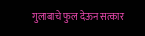गुलाबाचे फुल देऊन सत्कार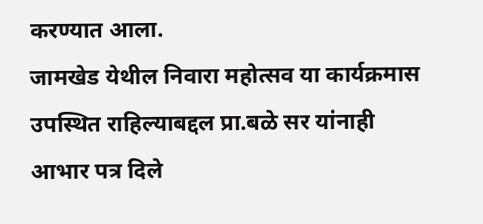करण्यात आला.
जामखेड येथील निवारा महोत्सव या कार्यक्रमास उपस्थित राहिल्याबद्दल प्रा.बळे सर यांनाही आभार पत्र दिले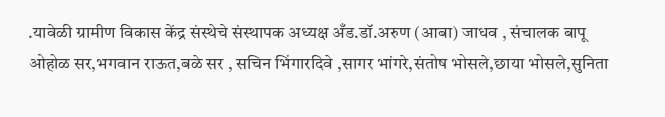.यावेळी ग्रामीण विकास केंद्र संस्थेचे संस्थापक अध्यक्ष अँड.डॉ.अरुण (आबा) जाधव , संचालक बापू ओहोळ सर,भगवान राऊत,बळे सर , सचिन भिंगारदिवे ,सागर भांगरे,संतोष भोसले,छाया भोसले,सुनिता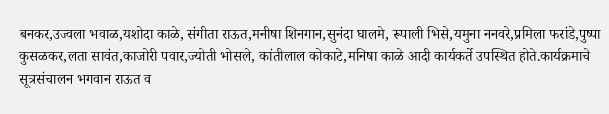बनकर,उज्वला भवाळ,यशोदा काळे, संगीता राऊत,मनीषा शिनगान,सुनंदा घालमे, रूपाली भिसे,यमुना ननवरे,प्रमिला फरांडे,पुष्पा कुसळकर,लता सावंत,काजोरी पवार,ज्योती भोसले, कांतीलाल कोकाटे,मनिषा काळे आदी कार्यकर्ते उपस्थित होते.कार्यक्रमाचे सूत्रसंचालन भगवान राऊत व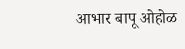आभार बापू ओहोळ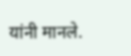यांनी मानले.